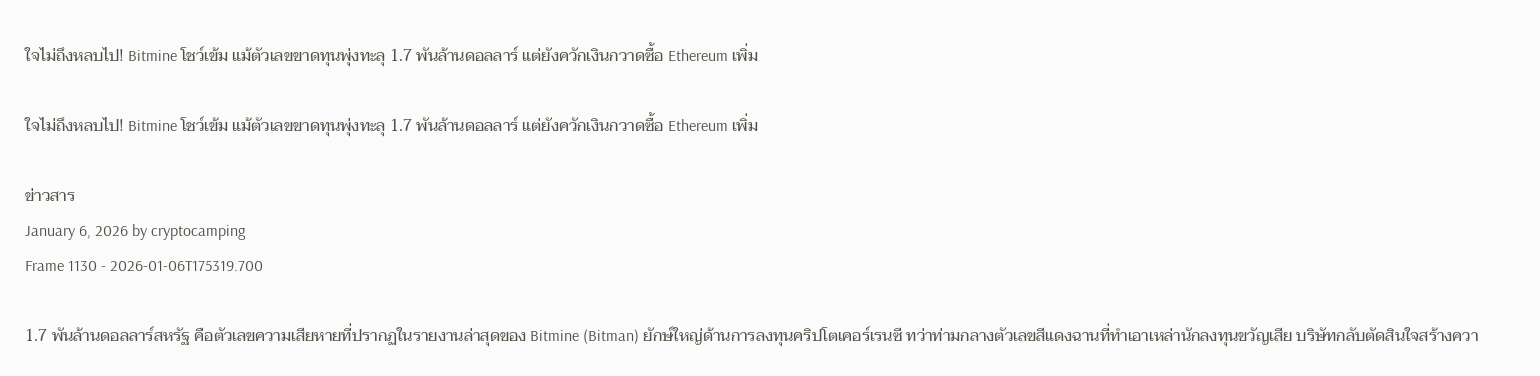ใจไม่ถึงหลบไป! Bitmine โชว์เข้ม แม้ตัวเลขขาดทุนพุ่งทะลุ 1.7 พันล้านดอลลาร์ แต่ยังควักเงินกวาดซื้อ Ethereum เพิ่ม

ใจไม่ถึงหลบไป! Bitmine โชว์เข้ม แม้ตัวเลขขาดทุนพุ่งทะลุ 1.7 พันล้านดอลลาร์ แต่ยังควักเงินกวาดซื้อ Ethereum เพิ่ม

ข่าวสาร
January 6, 2026 by cryptocamping
Frame 1130 - 2026-01-06T175319.700

1.7 พันล้านดอลลาร์สหรัฐ คือตัวเลขความเสียหายที่ปรากฏในรายงานล่าสุดของ Bitmine (Bitman) ยักษ์ใหญ่ด้านการลงทุนคริปโตเคอร์เรนซี ทว่าท่ามกลางตัวเลขสีแดงฉานที่ทำเอาเหล่านักลงทุนขวัญเสีย บริษัทกลับตัดสินใจสร้างควา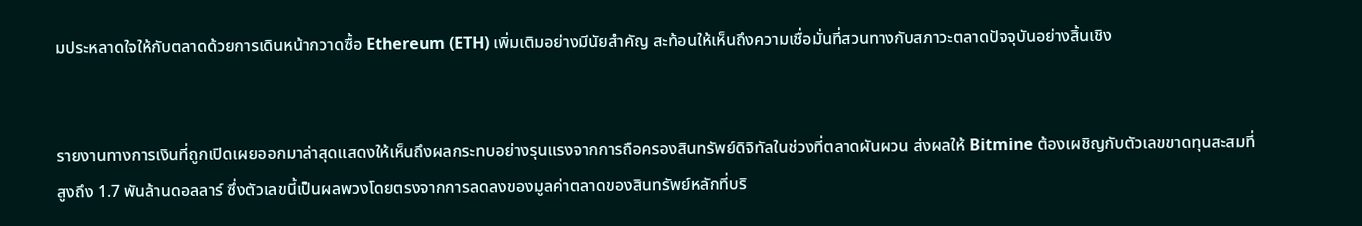มประหลาดใจให้กับตลาดด้วยการเดินหน้ากวาดซื้อ Ethereum (ETH) เพิ่มเติมอย่างมีนัยสำคัญ สะท้อนให้เห็นถึงความเชื่อมั่นที่สวนทางกับสภาวะตลาดปัจจุบันอย่างสิ้นเชิง


รายงานทางการเงินที่ถูกเปิดเผยออกมาล่าสุดแสดงให้เห็นถึงผลกระทบอย่างรุนแรงจากการถือครองสินทรัพย์ดิจิทัลในช่วงที่ตลาดผันผวน ส่งผลให้ Bitmine ต้องเผชิญกับตัวเลขขาดทุนสะสมที่สูงถึง 1.7 พันล้านดอลลาร์ ซึ่งตัวเลขนี้เป็นผลพวงโดยตรงจากการลดลงของมูลค่าตลาดของสินทรัพย์หลักที่บริ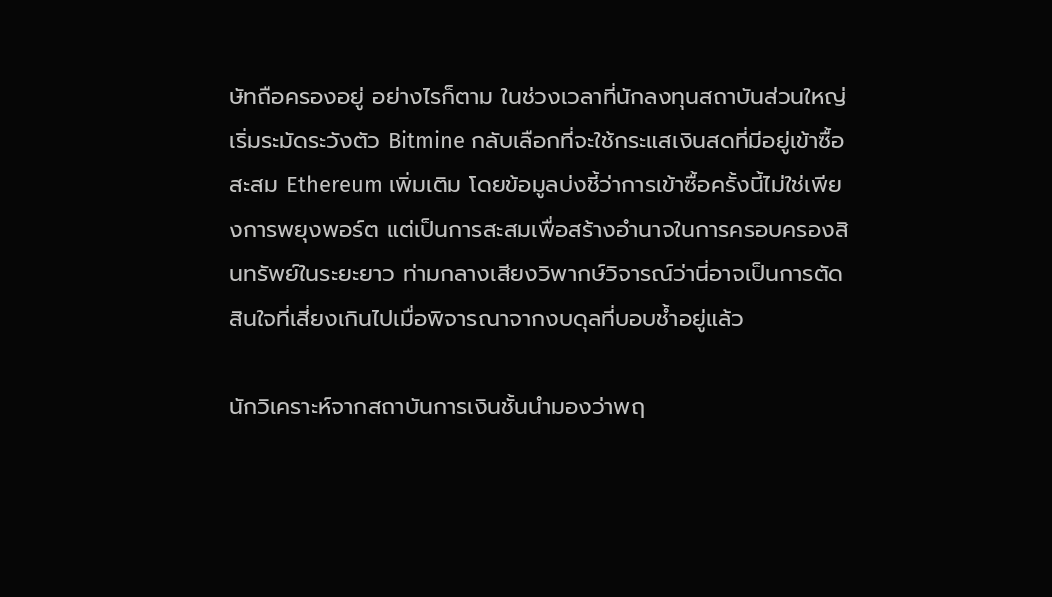ษัทถือครองอยู่ อย่างไรก็ตาม ในช่วงเวลาที่นักลงทุนสถาบันส่วนใหญ่เริ่มระมัดระวังตัว Bitmine กลับเลือกที่จะใช้กระแสเงินสดที่มีอยู่เข้าซื้อสะสม Ethereum เพิ่มเติม โดยข้อมูลบ่งชี้ว่าการเข้าซื้อครั้งนี้ไม่ใช่เพียงการพยุงพอร์ต แต่เป็นการสะสมเพื่อสร้างอำนาจในการครอบครองสินทรัพย์ในระยะยาว ท่ามกลางเสียงวิพากษ์วิจารณ์ว่านี่อาจเป็นการตัดสินใจที่เสี่ยงเกินไปเมื่อพิจารณาจากงบดุลที่บอบช้ำอยู่แล้ว

นักวิเคราะห์จากสถาบันการเงินชั้นนำมองว่าพฤ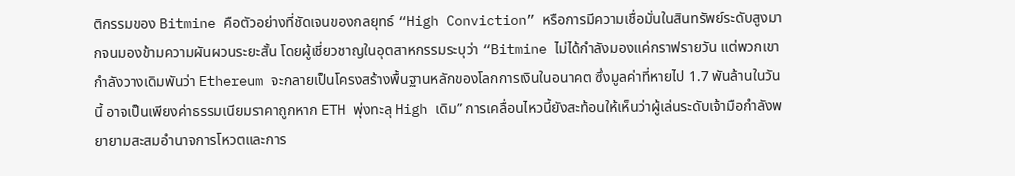ติกรรมของ Bitmine คือตัวอย่างที่ชัดเจนของกลยุทธ์ “High Conviction” หรือการมีความเชื่อมั่นในสินทรัพย์ระดับสูงมากจนมองข้ามความผันผวนระยะสั้น โดยผู้เชี่ยวชาญในอุตสาหกรรมระบุว่า “Bitmine ไม่ได้กำลังมองแค่กราฟรายวัน แต่พวกเขากำลังวางเดิมพันว่า Ethereum จะกลายเป็นโครงสร้างพื้นฐานหลักของโลกการเงินในอนาคต ซึ่งมูลค่าที่หายไป 1.7 พันล้านในวันนี้ อาจเป็นเพียงค่าธรรมเนียมราคาถูกหาก ETH พุ่งทะลุ High เดิม” การเคลื่อนไหวนี้ยังสะท้อนให้เห็นว่าผู้เล่นระดับเจ้ามือกำลังพยายามสะสมอำนาจการโหวตและการ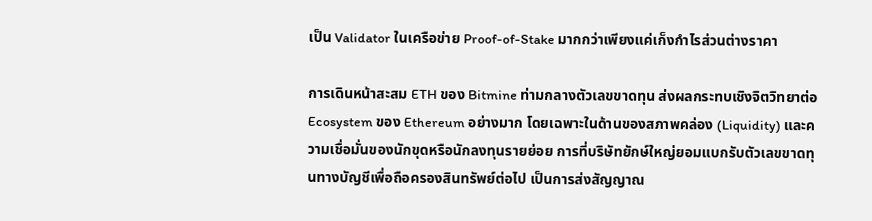เป็น Validator ในเครือข่าย Proof-of-Stake มากกว่าเพียงแค่เก็งกำไรส่วนต่างราคา

การเดินหน้าสะสม ETH ของ Bitmine ท่ามกลางตัวเลขขาดทุน ส่งผลกระทบเชิงจิตวิทยาต่อ Ecosystem ของ Ethereum อย่างมาก โดยเฉพาะในด้านของสภาพคล่อง (Liquidity) และความเชื่อมั่นของนักขุดหรือนักลงทุนรายย่อย การที่บริษัทยักษ์ใหญ่ยอมแบกรับตัวเลขขาดทุนทางบัญชีเพื่อถือครองสินทรัพย์ต่อไป เป็นการส่งสัญญาณ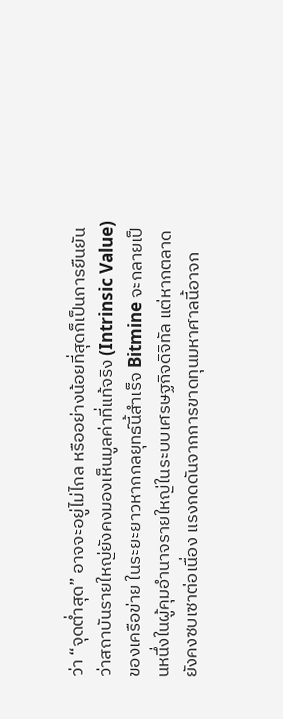ว่า “จุดต่ำสุด” อาจจะอยู่ไม่ไกล หรืออย่างน้อยที่สุดก็เป็นการยืนยันว่าสถาบันรายใหญ่ยังคงมองเห็นมูลค่าที่แท้จริง (Intrinsic Value) ของเครือข่าย ในระยะยาวหากกลยุทธ์นี้สำเร็จ Bitmine จะกลายเป็นหนึ่งในผู้คุมอำนาจรายใหญ่ในระบบเศรษฐกิจดิจิทัล แต่หากตลาดยังคงซบเซาต่อเนื่อง แรงกดดันจากการขาดทุนมหาศาลนี้อาจก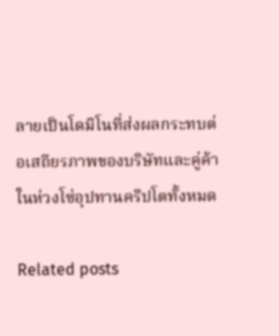ลายเป็นโดมิโนที่ส่งผลกระทบต่อเสถียรภาพของบริษัทและคู่ค้าในห่วงโซ่อุปทานคริปโตทั้งหมด

Related posts